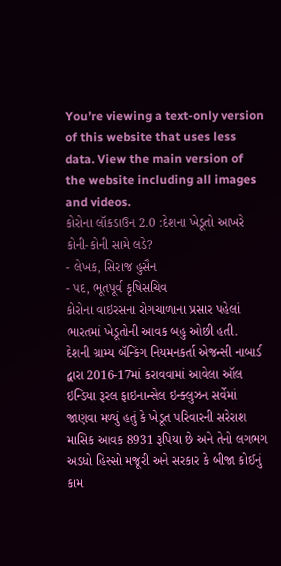You’re viewing a text-only version of this website that uses less data. View the main version of the website including all images and videos.
કોરોના લૉકડાઉન 2.0 :દેશના ખેડૂતો આખરે કોની-કોની સામે લડે?
- લેખક, સિરાજ હુસૈન
- પદ, ભૂતપૂર્વ કૃષિસચિવ
કોરોના વાઇરસના રોગચાળાના પ્રસાર પહેલાં ભારતમાં ખેડૂતોની આવક બહુ ઓછી હતી.
દેશની ગ્રામ્ય બૅન્કિંગ નિયમનકર્તા એજન્સી નાબાર્ડ દ્વારા 2016-17માં કરાવવામાં આવેલા ઑલ ઇન્ડિયા રૂરલ ફાઇનાન્સેલ ઇન્ક્લુઝન સર્વેમાં જાણવા મળ્યું હતું કે ખેડૂત પરિવારની સરેરાશ માસિક આવક 8931 રૂપિયા છે અને તેનો લગભગ અડધો હિસ્સો મજૂરી અને સરકાર કે બીજા કોઈનું કામ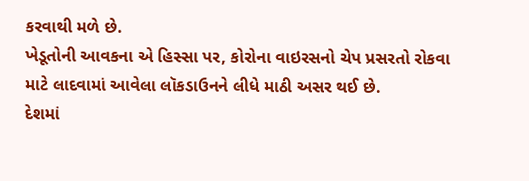કરવાથી મળે છે.
ખેડૂતોની આવકના એ હિસ્સા પર, કોરોના વાઇરસનો ચેપ પ્રસરતો રોકવા માટે લાદવામાં આવેલા લૉકડાઉનને લીધે માઠી અસર થઈ છે.
દેશમાં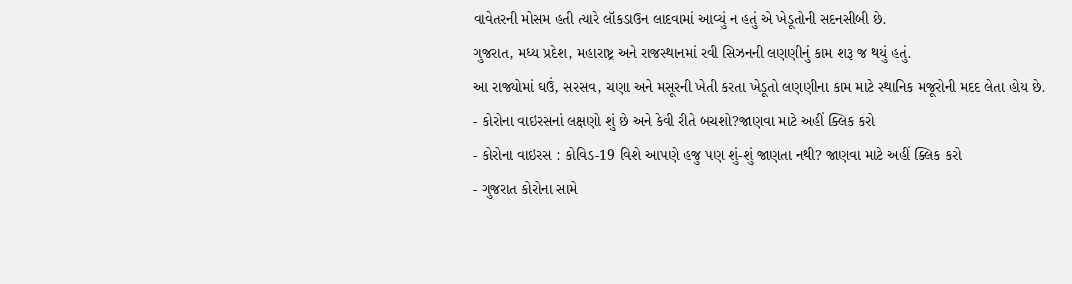વાવેતરની મોસમ હતી ત્યારે લૉકડાઉન લાદવામાં આવ્યું ન હતું એ ખેડૂતોની સદનસીબી છે.
ગુજરાત, મધ્ય પ્રદેશ, મહારાષ્ટ્ર અને રાજસ્થાનમાં રવી સિઝનની લણણીનું કામ શરૂ જ થયું હતું.
આ રાજ્યોમાં ઘઉં, સરસવ, ચણા અને મસૂરની ખેતી કરતા ખેડૂતો લણણીના કામ માટે સ્થાનિક મજૂરોની મદદ લેતા હોય છે.
- કોરોના વાઇરસનાં લક્ષણો શું છે અને કેવી રીતે બચશો?જાણવા માટે અહીં ક્લિક કરો
- કોરોના વાઇરસ : કોવિડ-19 વિશે આપણે હજુ પણ શું-શું જાણતા નથી? જાણવા માટે અહીં ક્લિક કરો
- ગુજરાત કોરોના સામે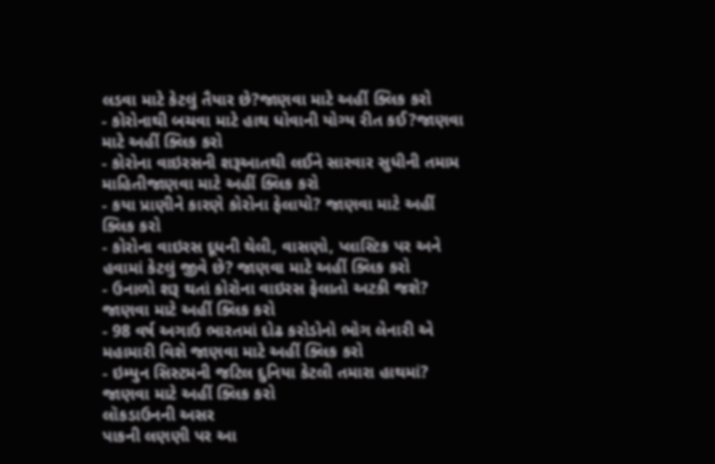લડવા માટે કેટલું તૈયાર છે?જાણવા માટે અહીં ક્લિક કરો
- કોરોનાથી બચવા માટે હાથ ધોવાની યોગ્ય રીત કઈ?જાણવા માટે અહીં ક્લિક કરો
- કોરોના વાઇરસની શરૂઆતથી લઈને સારવાર સુધીની તમામ માહિતીજાણવા માટે અહીં ક્લિક કરો
- કયા પ્રાણીને કારણે કોરોના ફેલાયો? જાણવા માટે અહીં ક્લિક કરો
- કોરોના વાઇરસ દૂધની થેલી, વાસણો, પ્લાસ્ટિક પર અને હવામાં કેટલું જીવે છે? જાણવા માટે અહીં ક્લિક કરો
- ઉનાળો શરૂ થતાં કોરોના વાઇરસ ફેલાતો અટકી જશે? જાણવા માટે અહીં ક્લિક કરો
- 98 વર્ષ અગાઉ ભારતમાં દોઢ કરોડોનો ભોગ લેનારી એ મહામારી વિશે જાણવા માટે અહીં ક્લિક કરો
- ઇમ્યુન સિસ્ટમની જટિલ દુનિયા કેટલી તમારા હાથમાં? જાણવા માટે અહીં ક્લિક કરો
લૉકડાઉનની અસર
પાકની લણણી પર આ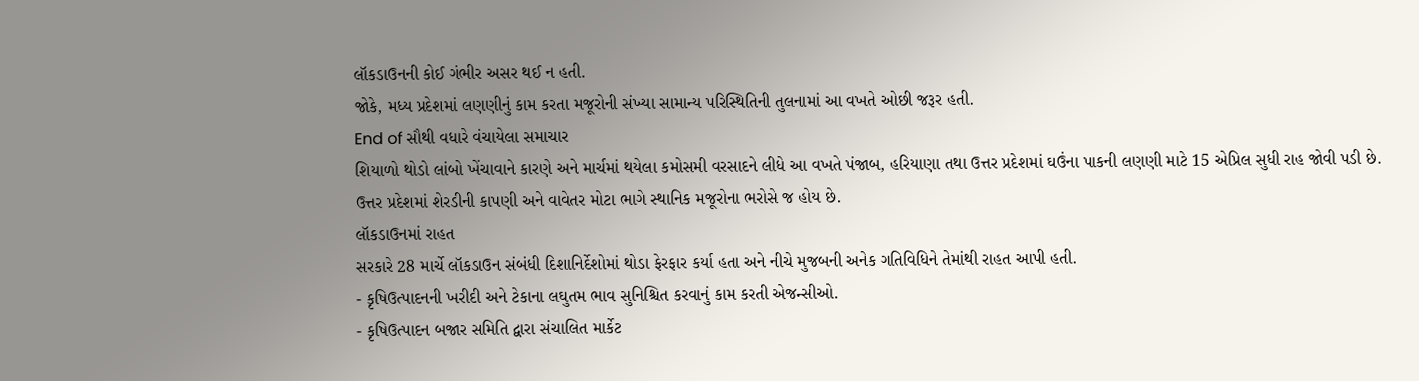લૉકડાઉનની કોઈ ગંભીર અસર થઈ ન હતી.
જોકે, મધ્ય પ્રદેશમાં લણણીનું કામ કરતા મજૂરોની સંખ્યા સામાન્ય પરિસ્થિતિની તુલનામાં આ વખતે ઓછી જરૂર હતી.
End of સૌથી વધારે વંચાયેલા સમાચાર
શિયાળો થોડો લાંબો ખેંચાવાને કારણે અને માર્ચમાં થયેલા કમોસમી વરસાદને લીધે આ વખતે પંજાબ, હરિયાણા તથા ઉત્તર પ્રદેશમાં ઘઉંના પાકની લણણી માટે 15 એપ્રિલ સુધી રાહ જોવી પડી છે.
ઉત્તર પ્રદેશમાં શેરડીની કાપણી અને વાવેતર મોટા ભાગે સ્થાનિક મજૂરોના ભરોસે જ હોય છે.
લૉકડાઉનમાં રાહત
સરકારે 28 માર્ચે લૉકડાઉન સંબંધી દિશાનિર્દેશોમાં થોડા ફેરફાર કર્યા હતા અને નીચે મુજબની અનેક ગતિવિધિને તેમાંથી રાહત આપી હતી.
- કૃષિઉત્પાદનની ખરીદી અને ટેકાના લઘુતમ ભાવ સુનિશ્ચિત કરવાનું કામ કરતી એજન્સીઓ.
- કૃષિઉત્પાદન બજાર સમિતિ દ્વારા સંચાલિત માર્કેટ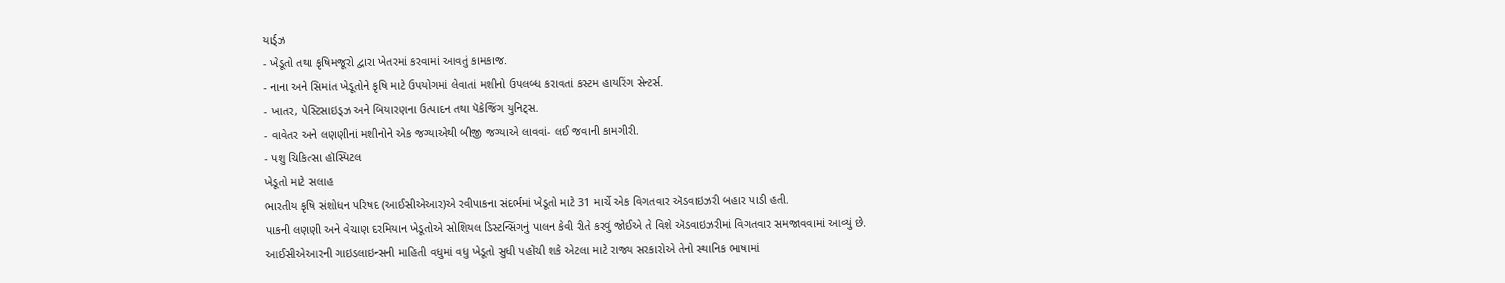યાર્ડ્ઝ
- ખેડૂતો તથા કૃષિમજૂરો દ્વારા ખેતરમાં કરવામાં આવતું કામકાજ.
- નાના અને સિમાંત ખેડૂતોને કૃષિ માટે ઉપયોગમાં લેવાતાં મશીનો ઉપલબ્ધ કરાવતાં કસ્ટમ હાયરિંગ સેન્ટર્સ.
- ખાતર, પેસ્ટિસાઇડ્ઝ અને બિયારણના ઉત્પાદન તથા પૅકેજિંગ યુનિટ્સ.
- વાવેતર અને લણણીનાં મશીનોને એક જગ્યાએથી બીજી જગ્યાએ લાવવાં- લઈ જવાની કામગીરી.
- પશુ ચિકિત્સા હૉસ્પિટલ
ખેડૂતો માટે સલાહ
ભારતીય કૃષિ સંશોધન પરિષદ (આઈસીએઆર)એ રવીપાકના સંદર્ભમાં ખેડૂતો માટે 31 માર્ચે એક વિગતવાર ઍડવાઇઝરી બહાર પાડી હતી.
પાકની લણણી અને વેચાણ દરમિયાન ખેડૂતોએ સોશિયલ ડિસ્ટન્સિંગનું પાલન કેવી રીતે કરવું જોઈએ તે વિશે ઍડવાઇઝરીમાં વિગતવાર સમજાવવામાં આવ્યું છે.
આઈસીએઆરની ગાઇડલાઇન્સની માહિતી વધુમાં વધુ ખેડૂતો સુધી પહોંચી શકે એટલા માટે રાજ્ય સરકારોએ તેનો સ્થાનિક ભાષામાં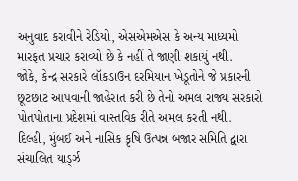અનુવાદ કરાવીને રેડિયો, એસએમએસ કે અન્ય માધ્યમો મારફત પ્રચાર કરાવ્યો છે કે નહીં તે જાણી શકાયું નથી.
જોકે, કેન્દ્ર સરકારે લૉકડાઉન દરમિયાન ખેડૂતોને જે પ્રકારની છૂટછાટ આપવાની જાહેરાત કરી છે તેનો અમલ રાજ્ય સરકારો પોતપોતાના પ્રદેશમાં વાસ્તવિક રીતે અમલ કરતી નથી.
દિલ્હી, મુંબઈ અને નાસિક કૃષિ ઉત્પન્ન બજાર સમિતિ દ્વારા સંચાલિત યાર્ડ્ઝ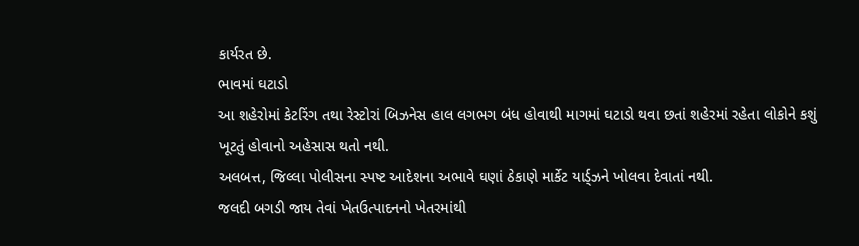કાર્યરત છે.
ભાવમાં ઘટાડો
આ શહેરોમાં કેટરિંગ તથા રેસ્ટોરાં બિઝનેસ હાલ લગભગ બંધ હોવાથી માગમાં ઘટાડો થવા છતાં શહેરમાં રહેતા લોકોને કશું ખૂટતું હોવાનો અહેસાસ થતો નથી.
અલબત્ત, જિલ્લા પોલીસના સ્પષ્ટ આદેશના અભાવે ઘણાં ઠેકાણે માર્કેટ યાર્ડ્ઝને ખોલવા દેવાતાં નથી.
જલદી બગડી જાય તેવાં ખેતઉત્પાદનનો ખેતરમાંથી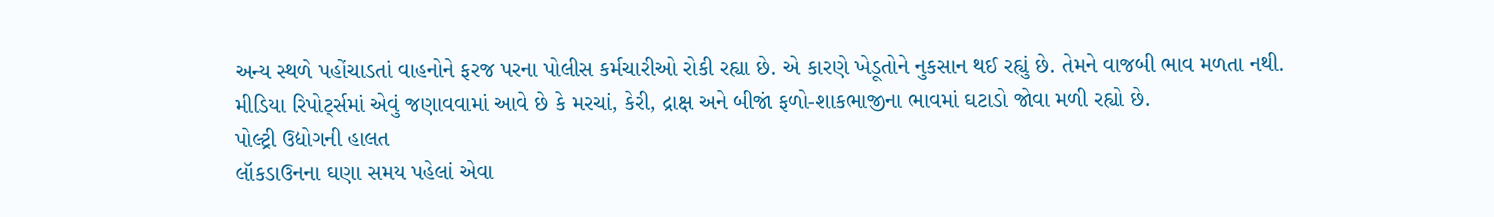અન્ય સ્થળે પહોંચાડતાં વાહનોને ફરજ પરના પોલીસ કર્મચારીઓ રોકી રહ્યા છે. એ કારણે ખેડૂતોને નુકસાન થઈ રહ્યું છે. તેમને વાજબી ભાવ મળતા નથી.
મીડિયા રિપોર્ટ્સમાં એવું જણાવવામાં આવે છે કે મરચાં, કેરી, દ્રાક્ષ અને બીજાં ફળો-શાકભાજીના ભાવમાં ઘટાડો જોવા મળી રહ્યો છે.
પોલ્ટ્રી ઉદ્યોગની હાલત
લૉકડાઉનના ઘણા સમય પહેલાં એવા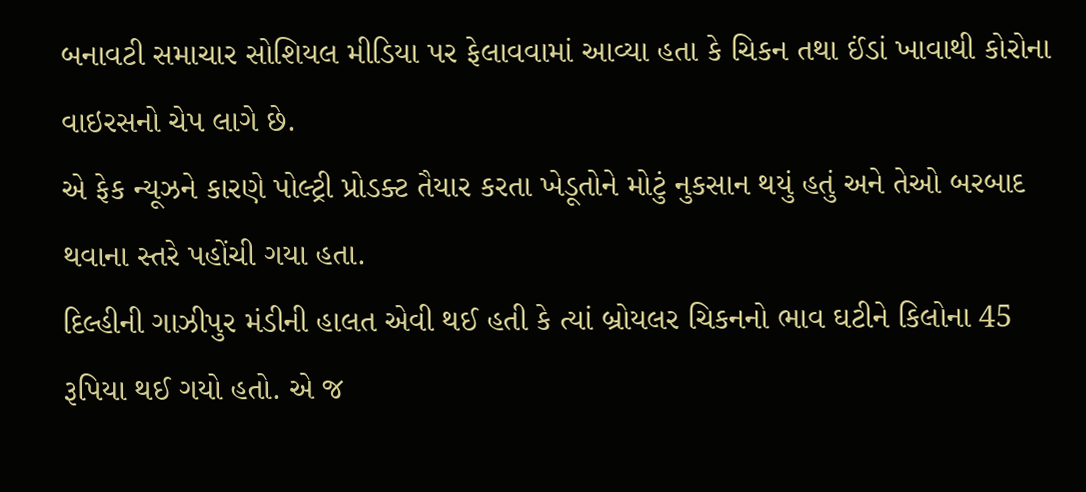બનાવટી સમાચાર સોશિયલ મીડિયા પર ફેલાવવામાં આવ્યા હતા કે ચિકન તથા ઈંડાં ખાવાથી કોરોના વાઇરસનો ચેપ લાગે છે.
એ ફેક ન્યૂઝને કારણે પોલ્ટ્રી પ્રોડક્ટ તૈયાર કરતા ખેડૂતોને મોટું નુકસાન થયું હતું અને તેઓ બરબાદ થવાના સ્તરે પહોંચી ગયા હતા.
દિલ્હીની ગાઝીપુર મંડીની હાલત એવી થઈ હતી કે ત્યાં બ્રોયલર ચિકનનો ભાવ ઘટીને કિલોના 45 રૂપિયા થઈ ગયો હતો. એ જ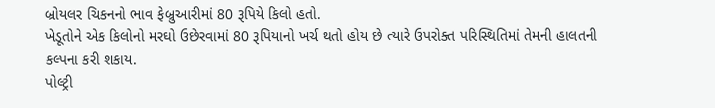બ્રોયલર ચિકનનો ભાવ ફેબ્રુઆરીમાં 80 રૂપિયે કિલો હતો.
ખેડૂતોને એક કિલોનો મરઘો ઉછેરવામાં 80 રૂપિયાનો ખર્ચ થતો હોય છે ત્યારે ઉપરોક્ત પરિસ્થિતિમાં તેમની હાલતની કલ્પના કરી શકાય.
પોલ્ટ્રી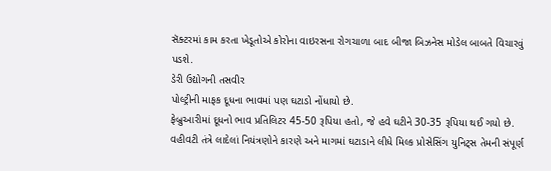સૅક્ટરમાં કામ કરતા ખેડૂતોએ કોરોના વાઇરસના રોગચાળા બાદ બીજા બિઝનેસ મોડેલ બાબતે વિચારવું પડશે.
ડેરી ઉદ્યોગની તસવીર
પોલ્ટ્રીની માફક દૂધના ભાવમાં પણ ઘટાડો નોંધાયો છે.
ફેબ્રુઆરીમાં દૂધનો ભાવ પ્રતિલિટર 45-50 રૂપિયા હતો, જે હવે ઘટીને 30-35 રૂપિયા થઈ ગયો છે.
વહીવટી તંત્રે લાદેલાં નિયંત્રણોને કારણે અને માગમાં ઘટાડાને લીધે મિલ્ક પ્રોસેસિંગ યુનિટ્સ તેમની સંપૂર્ણ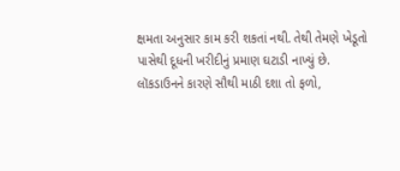ક્ષમતા અનુસાર કામ કરી શકતાં નથી. તેથી તેમણે ખેડૂતો પાસેથી દૂધની ખરીદીનું પ્રમાણ ઘટાડી નાખ્યું છે.
લૉકડાઉનને કારણે સૌથી માઠી દશા તો ફળો,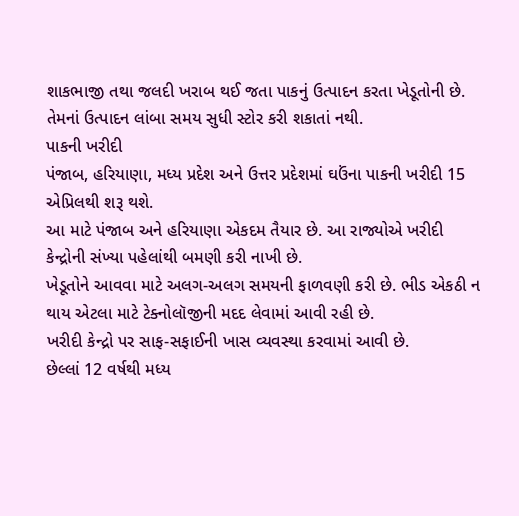શાકભાજી તથા જલદી ખરાબ થઈ જતા પાકનું ઉત્પાદન કરતા ખેડૂતોની છે. તેમનાં ઉત્પાદન લાંબા સમય સુધી સ્ટોર કરી શકાતાં નથી.
પાકની ખરીદી
પંજાબ, હરિયાણા, મધ્ય પ્રદેશ અને ઉત્તર પ્રદેશમાં ઘઉંના પાકની ખરીદી 15 એપ્રિલથી શરૂ થશે.
આ માટે પંજાબ અને હરિયાણા એકદમ તૈયાર છે. આ રાજ્યોએ ખરીદી કેન્દ્રોની સંખ્યા પહેલાંથી બમણી કરી નાખી છે.
ખેડૂતોને આવવા માટે અલગ-અલગ સમયની ફાળવણી કરી છે. ભીડ એકઠી ન થાય એટલા માટે ટેક્નોલૉજીની મદદ લેવામાં આવી રહી છે.
ખરીદી કેન્દ્રો પર સાફ-સફાઈની ખાસ વ્યવસ્થા કરવામાં આવી છે.
છેલ્લાં 12 વર્ષથી મધ્ય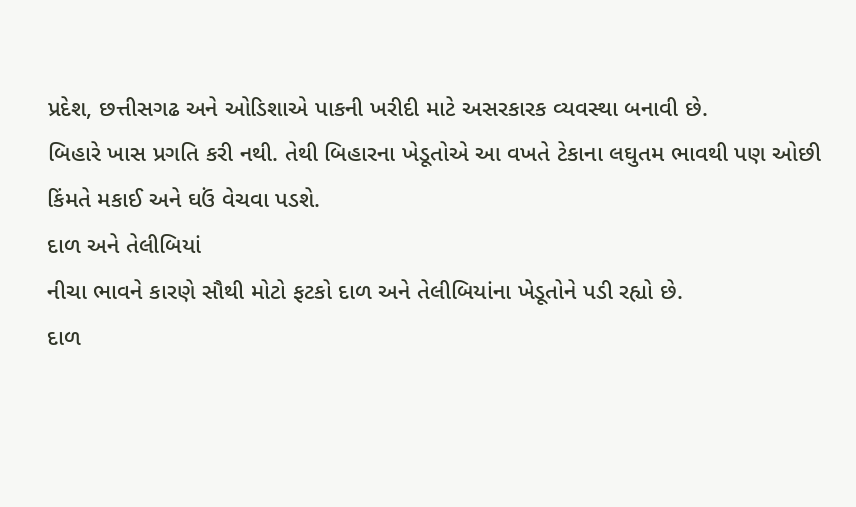પ્રદેશ, છત્તીસગઢ અને ઓડિશાએ પાકની ખરીદી માટે અસરકારક વ્યવસ્થા બનાવી છે.
બિહારે ખાસ પ્રગતિ કરી નથી. તેથી બિહારના ખેડૂતોએ આ વખતે ટેકાના લઘુતમ ભાવથી પણ ઓછી કિંમતે મકાઈ અને ઘઉં વેચવા પડશે.
દાળ અને તેલીબિયાં
નીચા ભાવને કારણે સૌથી મોટો ફટકો દાળ અને તેલીબિયાંના ખેડૂતોને પડી રહ્યો છે.
દાળ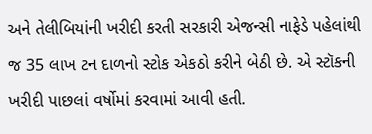અને તેલીબિયાંની ખરીદી કરતી સરકારી એજન્સી નાફેડે પહેલાંથી જ 35 લાખ ટન દાળનો સ્ટોક એકઠો કરીને બેઠી છે. એ સ્ટૉકની ખરીદી પાછલાં વર્ષોમાં કરવામાં આવી હતી.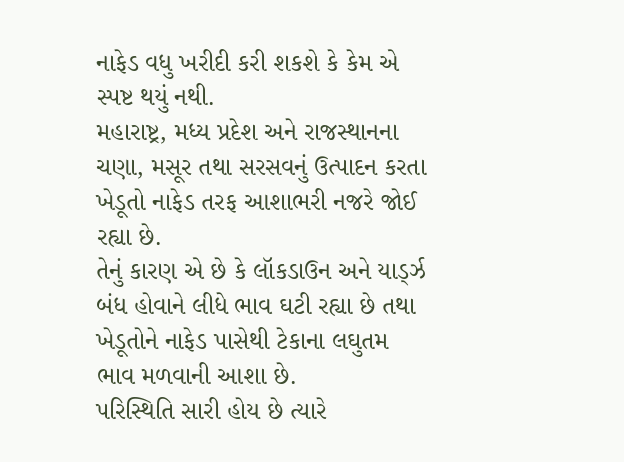નાફેડ વધુ ખરીદી કરી શકશે કે કેમ એ સ્પષ્ટ થયું નથી.
મહારાષ્ટ્ર, મધ્ય પ્રદેશ અને રાજસ્થાનના ચણા, મસૂર તથા સરસવનું ઉત્પાદન કરતા ખેડૂતો નાફેડ તરફ આશાભરી નજરે જોઈ રહ્યા છે.
તેનું કારણ એ છે કે લૉકડાઉન અને યાર્ડ્ઝ બંધ હોવાને લીધે ભાવ ઘટી રહ્યા છે તથા ખેડૂતોને નાફેડ પાસેથી ટેકાના લઘુતમ ભાવ મળવાની આશા છે.
પરિસ્થિતિ સારી હોય છે ત્યારે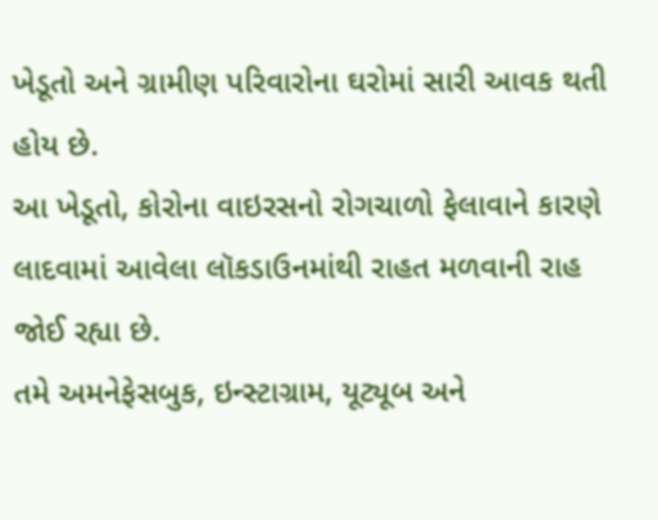ખેડૂતો અને ગ્રામીણ પરિવારોના ઘરોમાં સારી આવક થતી હોય છે.
આ ખેડૂતો, કોરોના વાઇરસનો રોગચાળો ફેલાવાને કારણે લાદવામાં આવેલા લૉકડાઉનમાંથી રાહત મળવાની રાહ જોઈ રહ્યા છે.
તમે અમનેફેસબુક, ઇન્સ્ટાગ્રામ, યૂટ્યૂબ અને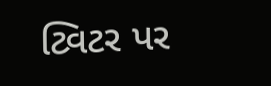ટ્વિટર પર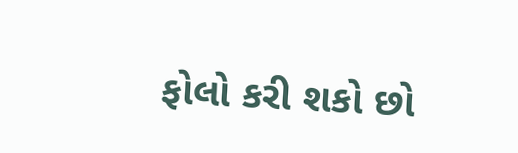ફોલો કરી શકો છો